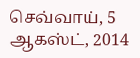செவ்வாய், 5 ஆகஸ்ட், 2014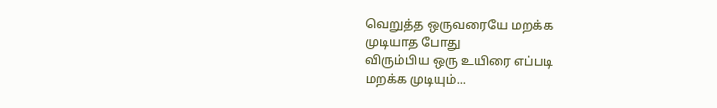வெறுத்த ஒருவரையே மறக்க
முடியாத போது
விரும்பிய ஒரு உயிரை எப்படி
மறக்க முடியும்...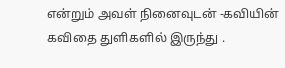என்றும் அவள் நினைவுடன் -கவியின் கவிதை துளிகளில் இருந்து .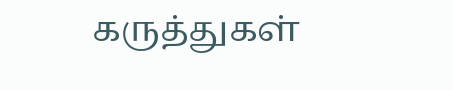கருத்துகள்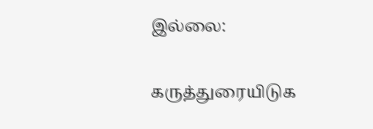இல்லை:

கருத்துரையிடுக